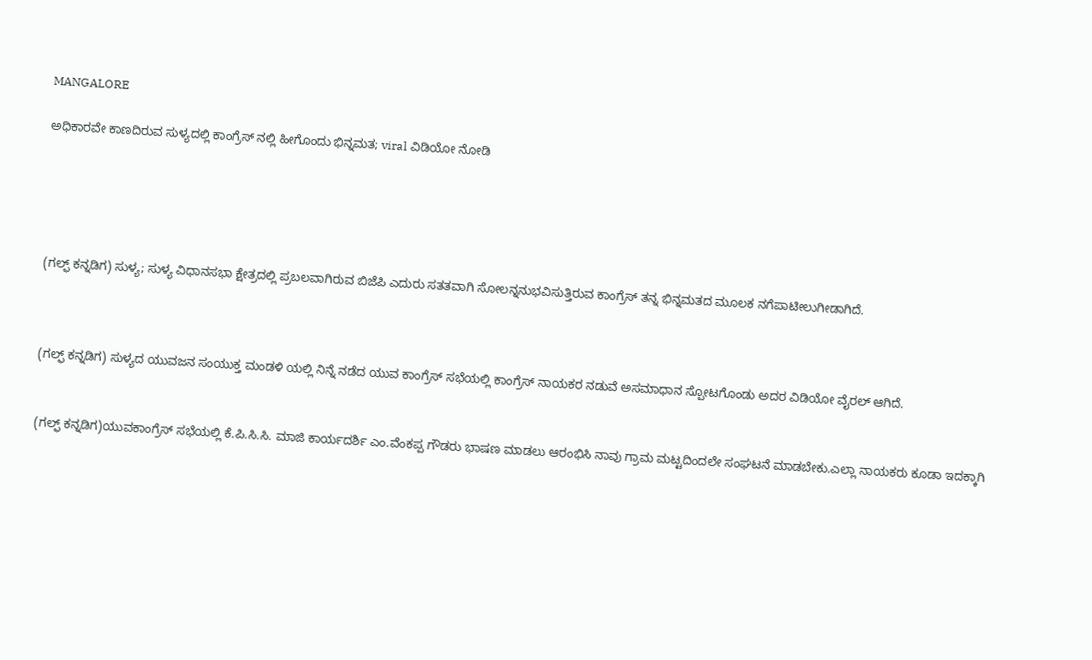MANGALORE

ಅಧಿಕಾರವೇ ಕಾಣದಿರುವ ಸುಳ್ಯದಲ್ಲಿ ಕಾಂಗ್ರೆಸ್ ನಲ್ಲಿ ಹೀಗೊಂದು ಭಿನ್ನಮತ; viral ವಿಡಿಯೋ ನೋಡಿ





(ಗಲ್ಫ್ ಕನ್ನಡಿಗ) ಸುಳ್ಯ; ಸುಳ್ಯ ವಿಧಾನಸಭಾ ಕ್ಷೇತ್ರದಲ್ಲಿ ಪ್ರಬಲವಾಗಿರುವ ಬಿಜೆಪಿ ಎದುರು ಸತತವಾಗಿ ಸೋಲನ್ನ‌ನುಭವಿಸುತ್ತಿರುವ ಕಾಂಗ್ರೆಸ್ ತನ್ನ ಭಿನ್ನಮತದ ಮೂಲಕ ನಗೆಪಾಟೀಲುಗೀಡಾಗಿದೆ.



(ಗಲ್ಫ್ ಕನ್ನಡಿಗ) ಸುಳ್ಯದ ಯುವಜನ ಸಂಯುಕ್ತ ಮಂಡಳಿ ಯಲ್ಲಿ ನಿನ್ನೆ ನಡೆದ ಯುವ ಕಾಂಗ್ರೆಸ್ ಸಭೆಯಲ್ಲಿ ಕಾಂಗ್ರೆಸ್ ನಾಯಕರ ನಡುವೆ ಅಸಮಾಧಾನ ಸ್ಪೋಟಗೊಂಡು ಅದರ ವಿಡಿಯೋ ವೈರಲ್ ಆಗಿದೆ.


(ಗಲ್ಫ್ ಕನ್ನಡಿಗ)ಯುವಕಾಂಗ್ರೆಸ್ ಸಭೆಯಲ್ಲಿ ಕೆ.ಪಿ.ಸಿ.ಸಿ. ಮಾಜಿ ಕಾರ್ಯದರ್ಶಿ ಎಂ.ವೆಂಕಪ್ಪ ಗೌಡರು ಭಾಷಣ ಮಾಡಲು ಆರಂಭಿಸಿ ನಾವು ಗ್ರಾಮ ಮಟ್ಟದಿಂದಲೇ ಸಂಘಟನೆ ಮಾಡಬೇಕು.ಎಲ್ಲಾ ನಾಯಕರು ಕೂಡಾ ಇದಕ್ಕಾಗಿ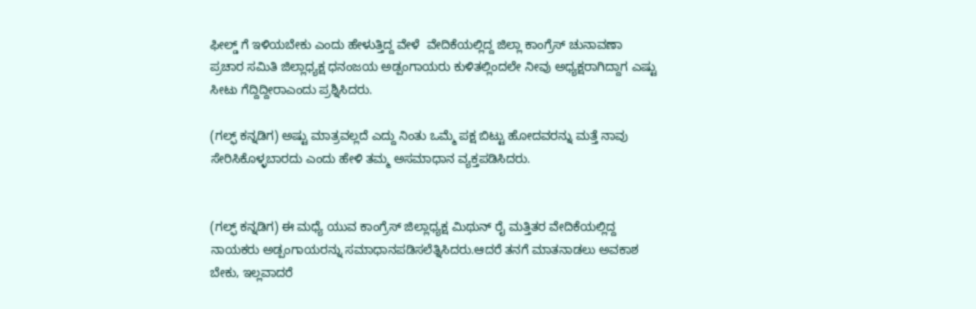ಫೀಲ್ಡ್ ಗೆ ಇಳಿಯಬೇಕು ಎಂದು ಹೇಳುತ್ತಿದ್ದ ವೇಳೆ  ವೇದಿಕೆಯಲ್ಲಿದ್ದ ಜಿಲ್ಲಾ ಕಾಂಗ್ರೆಸ್ ಚುನಾವಣಾ ಪ್ರಚಾರ ಸಮಿತಿ ಜಿಲ್ಲಾಧ್ಯಕ್ಷ ಧನಂಜಯ ಅಡ್ಪಂಗಾಯರು ಕುಳಿತಲ್ಲಿಂದಲೇ ನೀವು ಅಧ್ಯಕ್ಷರಾಗಿದ್ದಾಗ ಎಷ್ಟು ಸೀಟು ಗೆದ್ದಿದ್ದೀರಾಎಂದು ಪ್ರಶ್ನಿಸಿದರು.

(ಗಲ್ಫ್ ಕನ್ನಡಿಗ) ಅಷ್ಟು ಮಾತ್ರವಲ್ಲದೆ ಎದ್ದು ನಿಂತು ಒಮ್ಮೆ ಪಕ್ಷ ಬಿಟ್ಟು ಹೋದವರನ್ನು ಮತ್ತೆ ನಾವು ಸೇರಿಸಿಕೊಳ್ಳಬಾರದು ಎಂದು ಹೇಳಿ ತಮ್ಮ ಅಸಮಾಧಾನ ವ್ಯಕ್ತಪಡಿಸಿದರು.


(ಗಲ್ಫ್ ಕನ್ನಡಿಗ) ಈ ಮಧ್ಯೆ ಯುವ ಕಾಂಗ್ರೆಸ್ ಜಿಲ್ಲಾಧ್ಯಕ್ಷ ಮಿಥುನ್ ರೈ ಮತ್ತಿತರ ವೇದಿಕೆಯಲ್ಲಿದ್ದ ನಾಯಕರು ಅಡ್ಪಂಗಾಯರನ್ನು ಸಮಾಧಾನಪಡಿಸಲೆತ್ನಿಸಿದರು.ಆದರೆ ತನಗೆ ಮಾತನಾಡಲು ಅವಕಾಶ ಬೇಕು, ಇಲ್ಲವಾದರೆ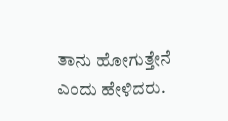ತಾನು ಹೋಗುತ್ತೇನೆ ಎಂದು ಹೇಳಿದರು.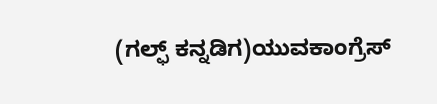(ಗಲ್ಫ್ ಕನ್ನಡಿಗ)ಯುವಕಾಂಗ್ರೆಸ್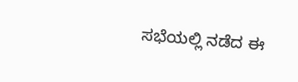ಸಭೆಯಲ್ಲಿ ನಡೆದ ಈ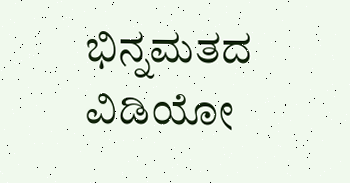ಭಿನ್ನಮತದ ವಿಡಿಯೋ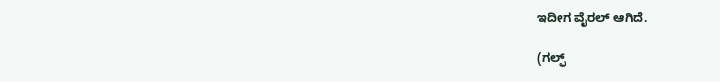ಇದೀಗ ವೈರಲ್ ಆಗಿದೆ.

(ಗಲ್ಫ್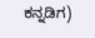ಕನ್ನಡಿಗ)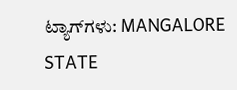ಟ್ಯಾಗ್‌ಗಳು: MANGALORE STATE